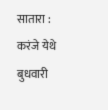सातारा : करंजे येथे बुधवारी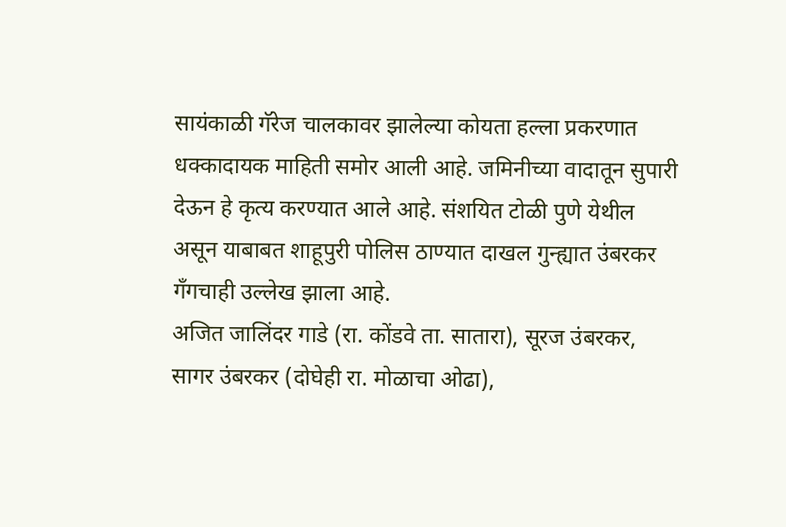सायंकाळी गॅरेज चालकावर झालेल्या कोयता हल्ला प्रकरणात धक्कादायक माहिती समोर आली आहे. जमिनीच्या वादातून सुपारी देऊन हे कृत्य करण्यात आले आहे. संशयित टोळी पुणे येथील असून याबाबत शाहूपुरी पोलिस ठाण्यात दाखल गुन्ह्यात उंबरकर गँगचाही उल्लेख झाला आहे.
अजित जालिंदर गाडे (रा. कोंडवे ता. सातारा), सूरज उंबरकर, सागर उंबरकर (दोघेही रा. मोळाचा ओढा),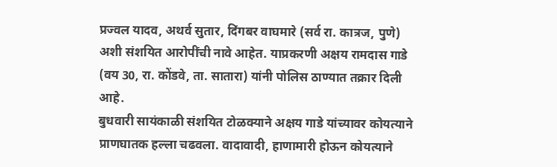प्रज्वल यादव, अथर्व सुतार, दिंगबर वाघमारे (सर्व रा. कात्रज, पुणे) अशी संशयित आरोपींची नावे आहेत. याप्रकरणी अक्षय रामदास गाडे (वय 30, रा. कोंडवे, ता. सातारा) यांनी पोलिस ठाण्यात तक्रार दिली आहे.
बुधवारी सायंकाळी संशयित टोळक्याने अक्षय गाडे यांच्यावर कोयत्याने प्राणघातक हल्ला चढवला. वादावादी, हाणामारी होऊन कोयत्याने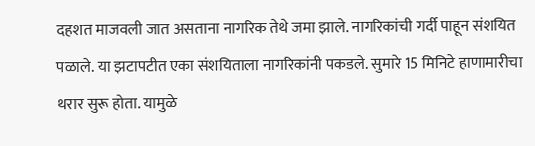दहशत माजवली जात असताना नागरिक तेथे जमा झाले. नागरिकांची गर्दी पाहून संशयित पळाले. या झटापटीत एका संशयिताला नागरिकांनी पकडले. सुमारे 15 मिनिटे हाणामारीचा थरार सुरू होता. यामुळे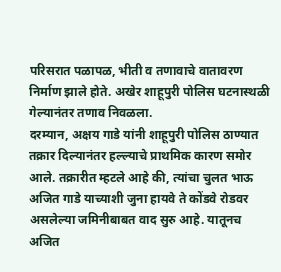परिसरात पळापळ, भीती व तणावाचे वातावरण निर्माण झाले होते. अखेर शाहूपुरी पोलिस घटनास्थळी गेल्यानंतर तणाव निवळला.
दरम्यान, अक्षय गाडे यांनी शाहूपुरी पोलिस ठाण्यात तक्रार दिल्यानंतर हल्ल्याचे प्राथमिक कारण समोर आले. तक्रारीत म्हटले आहे की, त्यांचा चुलत भाऊ अजित गाडे याच्याशी जुना हायवे ते कोंडवे रोडवर असलेल्या जमिनीबाबत वाद सुरु आहे. यातूनच अजित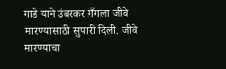गाडे याने उंबरकर गँगला जीवे मारण्यासाठी सुपारी दिली. जीवे मारण्याचा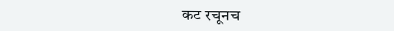कट रचूनच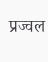प्रज्वल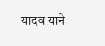यादव याने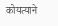कोयत्याने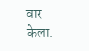वार केला.